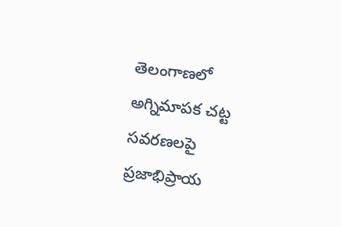తెలంగాణలో అగ్నిమాపక చట్ట సవరణలపై ప్రజాభిప్రాయ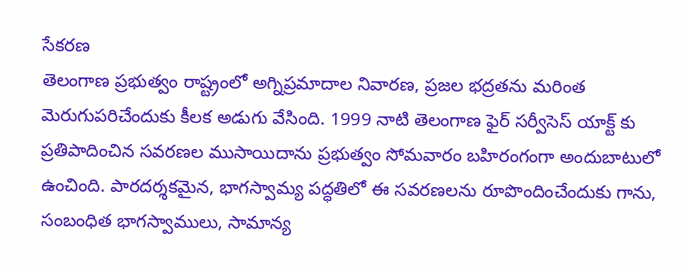సేకరణ
తెలంగాణ ప్రభుత్వం రాష్ట్రంలో అగ్నిప్రమాదాల నివారణ, ప్రజల భద్రతను మరింత మెరుగుపరిచేందుకు కీలక అడుగు వేసింది. 1999 నాటి తెలంగాణ ఫైర్ సర్వీసెస్ యాక్ట్ కు ప్రతిపాదించిన సవరణల ముసాయిదాను ప్రభుత్వం సోమవారం బహిరంగంగా అందుబాటులో ఉంచింది. పారదర్శకమైన, భాగస్వామ్య పద్ధతిలో ఈ సవరణలను రూపొందించేందుకు గాను, సంబంధిత భాగస్వాములు, సామాన్య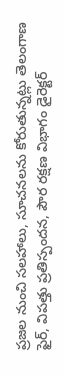ప్రజల నుంచి సలహాలు, సూచనలను కోరుతున్నట్లు తెలంగాణ ఫైర్, విపత్తు ప్రతిస్పందన, పౌర రక్షణ విభాగం డైరెక్టర్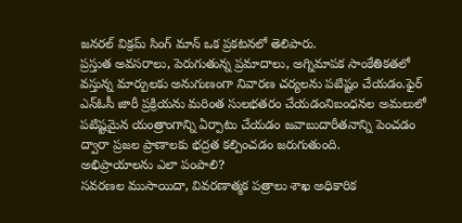జనరల్ విక్రమ్ సింగ్ మాన్ ఒక ప్రకటనలో తెలిపారు.
ప్రస్తుత అవసరాలు, పెరుగుతున్న ప్రమాదాలు, అగ్నిమాపక సాంకేతికతలో వస్తున్న మార్పులకు అనుగుణంగా నివారణ చర్యలను పటిష్టం చేయడం.ఫైర్ ఎన్ఓసీ జారీ ప్రక్రియను మరింత సులభతరం చేయడంనిబంధనల అమలులో పటిష్టమైన యంత్రాంగాన్ని ఏర్పాటు చేయడం జవాబుదారీతనాన్ని పెంచడం ద్వారా ప్రజల ప్రాణాలకు భద్రత కల్పించడం జరుగుతుంది.
అభిప్రాయాలను ఎలా పంపాలి?
సవరణల ముసాయిదా, వివరణాత్మక పత్రాలు శాఖ అధికారిక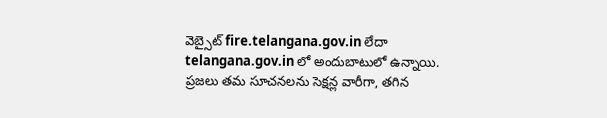వెబ్సైట్ fire.telangana.gov.in లేదా telangana.gov.in లో అందుబాటులో ఉన్నాయి. ప్రజలు తమ సూచనలను సెక్షన్ల వారీగా, తగిన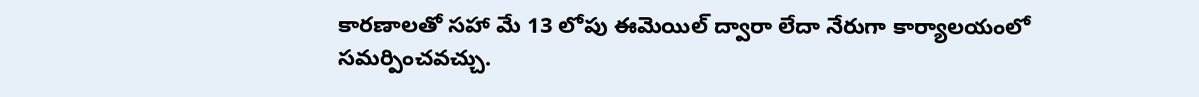కారణాలతో సహా మే 13 లోపు ఈమెయిల్ ద్వారా లేదా నేరుగా కార్యాలయంలో సమర్పించవచ్చు.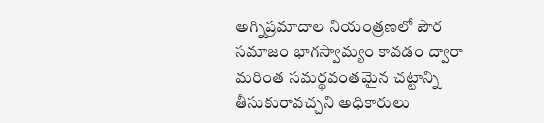అగ్నిప్రమాదాల నియంత్రణలో పౌర సమాజం భాగస్వామ్యం కావడం ద్వారా మరింత సమర్థవంతమైన చట్టాన్ని తీసుకురావచ్చని అధికారులు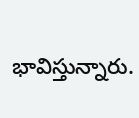భావిస్తున్నారు.